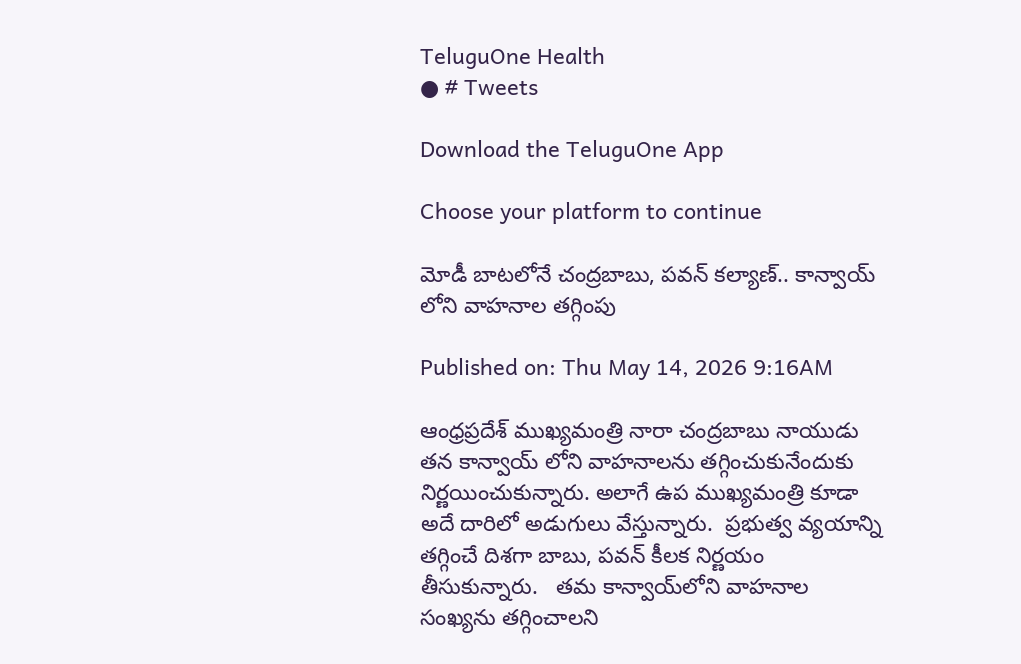TeluguOne Health
● # Tweets

Download the TeluguOne App

Choose your platform to continue

మోడీ బాటలోనే చంద్రబాబు, పవన్ కల్యాణ్.. కాన్వాయ్ లోని వాహనాల తగ్గింపు

Published on: Thu May 14, 2026 9:16AM

ఆంధ్రప్రదేశ్ ముఖ్యమంత్రి నారా చంద్రబాబు నాయుడు తన కాన్వాయ్ లోని వాహనాలను తగ్గించుకునేందుకు నిర్ణయించుకున్నారు. అలాగే ఉప ముఖ్యమంత్రి కూడా అదే దారిలో అడుగులు వేస్తున్నారు.  ప్రభుత్వ వ్యయాన్ని తగ్గించే దిశగా బాబు, పవన్ కీలక నిర్ణయం తీసుకున్నారు.   తమ కాన్వాయ్‌లోని వాహనాల సంఖ్యను తగ్గించాలని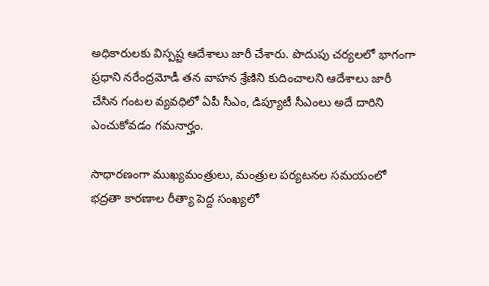అధికారులకు విస్పష్ట ఆదేశాలు జారీ చేశారు. పొదుపు చర్యలలో భాగంగా ప్రధాని నరేంద్రమోడీ తన వాహన శ్రేణిని కుదించాలని ఆదేశాలు జారీ చేసిన గంటల వ్యవధిలో ఏపీ సీఎం, డిప్యూటీ సీఎంలు అదే దారిని ఎంచుకోవడం గమనార్హం.

సాధారణంగా ముఖ్యమంత్రులు, మంత్రుల పర్యటనల సమయంలో భద్రతా కారణాల రీత్యా పెద్ద సంఖ్యలో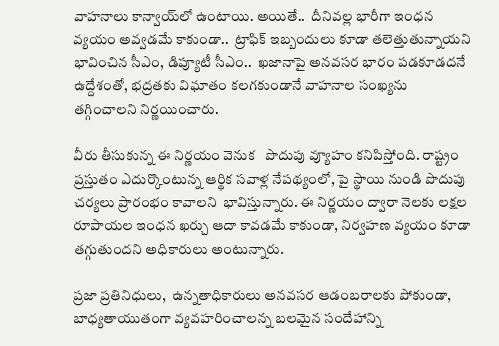వాహనాలు కాన్వాయ్‌లో ఉంటాయి. అయితే..  దీనివల్ల భారీగా ఇంధన వ్యయం అవ్వడమే కాకుండా..  ట్రాఫిక్ ఇబ్బందులు కూడా తలెత్తుతున్నాయని  భావించిన సీఎం, డిప్యూటీ సీఎం..  ఖజానాపై అనవసర భారం పడకూడదనే ఉద్దేశంతో, భద్రతకు విఘాతం కలగకుండానే వాహనాల సంఖ్యను తగ్గించాలని నిర్ణయించారు.

వీరు తీసుకున్న ఈ నిర్ణయం వెనుక   పొదుపు వ్యూహం కనిపిస్తోంది. రాష్ట్రం ప్రస్తుతం ఎదుర్కొంటున్న ఆర్థిక సవాళ్ల నేపథ్యంలో, పై స్థాయి నుండి పొదుపు చర్యలు ప్రారంభం కావాలని  భావిస్తున్నారు. ఈ నిర్ణయం ద్వారా నెలకు లక్షల రూపాయల ఇంధన ఖర్చు ఆదా కావడమే కాకుండా, నిర్వహణ వ్యయం కూడా తగ్గుతుందని అధికారులు అంటున్నారు.

ప్రజా ప్రతినిధులు,  ఉన్నతాధికారులు అనవసర ఆడంబరాలకు పోకుండా, బాధ్యతాయుతంగా వ్యవహరించాలన్న బలమైన సందేహాన్ని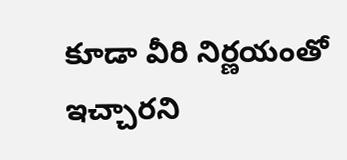కూడా వీరి నిర్ణయంతో ఇచ్చారని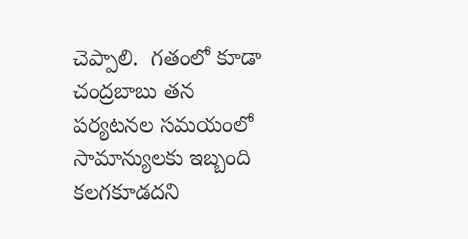చెప్పాలి.  గతంలో కూడా చంద్రబాబు తన పర్యటనల సమయంలో సామాన్యులకు ఇబ్బంది కలగకూడదని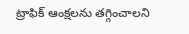ట్రాఫిక్ ఆంక్షలను తగ్గించాలని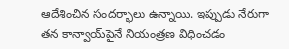ఆదేశించిన సందర్భాలు ఉన్నాయి. ఇప్పుడు నేరుగా తన కాన్వాయ్‌పైనే నియంత్రణ విధించడం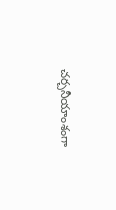చర్చనీయాంశంగా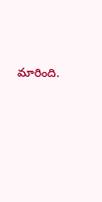మారింది.